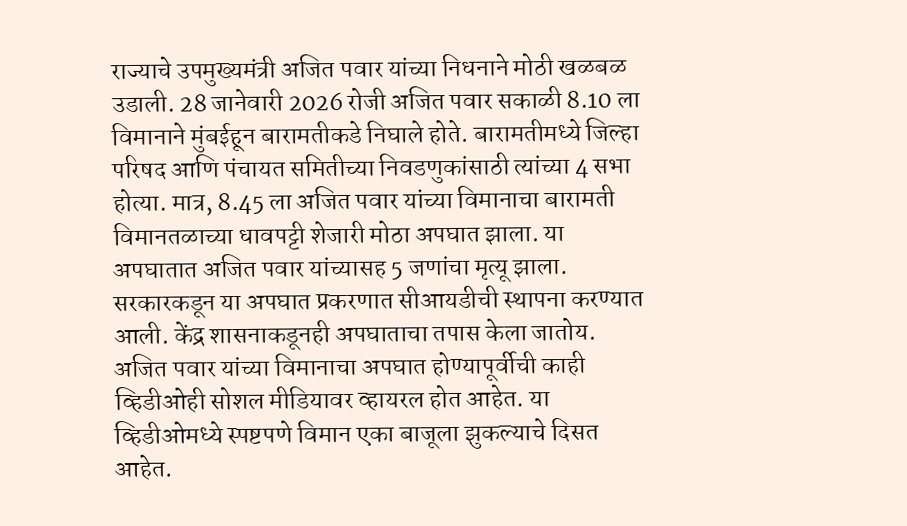राज्याचे उपमुख्यमंत्री अजित पवार यांच्या निधनाने मोठी खळबळ उडाली. 28 जानेवारी 2026 रोजी अजित पवार सकाळी 8.10 ला विमानाने मुंबईहून बारामतीकडे निघाले होते. बारामतीमध्ये जिल्हा परिषद आणि पंचायत समितीच्या निवडणुकांसाठी त्यांच्या 4 सभा होत्या. मात्र, 8.45 ला अजित पवार यांच्या विमानाचा बारामती विमानतळाच्या धावपट्टी शेजारी मोठा अपघात झाला. या अपघातात अजित पवार यांच्यासह 5 जणांचा मृत्यू झाला. सरकारकडून या अपघात प्रकरणात सीआयडीची स्थापना करण्यात आली. केंद्र शासनाकडूनही अपघाताचा तपास केला जातोय. अजित पवार यांच्या विमानाचा अपघात होण्यापूर्वीची काही व्हिडीओही सोशल मीडियावर व्हायरल होत आहेत. या व्हिडीओमध्ये स्पष्टपणे विमान एका बाजूला झुकल्याचे दिसत आहेत.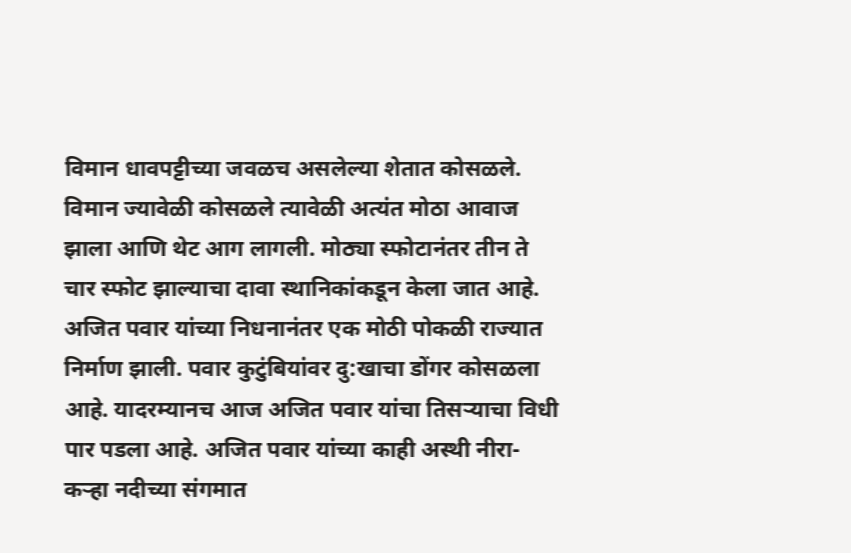विमान धावपट्टीच्या जवळच असलेल्या शेतात कोसळले. विमान ज्यावेळी कोसळले त्यावेळी अत्यंत मोठा आवाज झाला आणि थेट आग लागली. मोठ्या स्फोटानंतर तीन ते चार स्फोट झाल्याचा दावा स्थानिकांकडून केला जात आहे.
अजित पवार यांच्या निधनानंतर एक मोठी पोकळी राज्यात निर्माण झाली. पवार कुटुंबियांवर दु:खाचा डोंगर कोसळला आहे. यादरम्यानच आज अजित पवार यांचा तिसऱ्याचा विधी पार पडला आहे. अजित पवार यांच्या काही अस्थी नीरा-कऱ्हा नदीच्या संगमात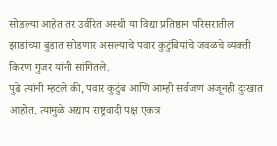सोडल्या आहेत तर उर्वरित अस्थी या विद्या प्रतिष्ठान परिसरातील झाडांच्या बुडात सोडणार असल्याचे पवार कुटुंबियांचे जवळचे व्यक्ती किरण गुजर यांनी सांगितले.
पुढे त्यांनी म्हटले की, पवार कुटुंब आणि आम्ही सर्वजण अजूनही दुःखात आहोत. त्यामुळे अद्याप राष्ट्रवादी पक्ष एकत्र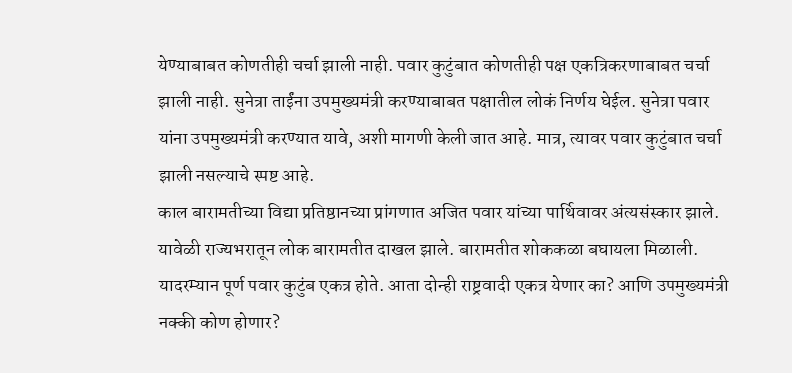येण्याबाबत कोणतीही चर्चा झाली नाही. पवार कुटुंबात कोणतीही पक्ष एकत्रिकरणाबाबत चर्चा झाली नाही. सुनेत्रा ताईंना उपमुख्यमंत्री करण्याबाबत पक्षातील लोकं निर्णय घेईल. सुनेत्रा पवार यांना उपमुख्यमंत्री करण्यात यावे, अशी मागणी केली जात आहे. मात्र, त्यावर पवार कुटुंबात चर्चा झाली नसल्याचे स्पष्ट आहे.
काल बारामतीच्या विद्या प्रतिष्ठानच्या प्रांगणात अजित पवार यांच्या पार्थिवावर अंत्यसंस्कार झाले. यावेळी राज्यभरातून लोक बारामतीत दाखल झाले. बारामतीत शोककळा बघायला मिळाली. यादरम्यान पूर्ण पवार कुटुंब एकत्र होते. आता दोन्ही राष्ट्रवादी एकत्र येणार का? आणि उपमुख्यमंत्री नक्की कोण होणार?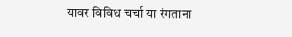यावर विविध चर्चा या रंगताना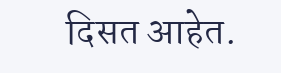दिसत आहेत.